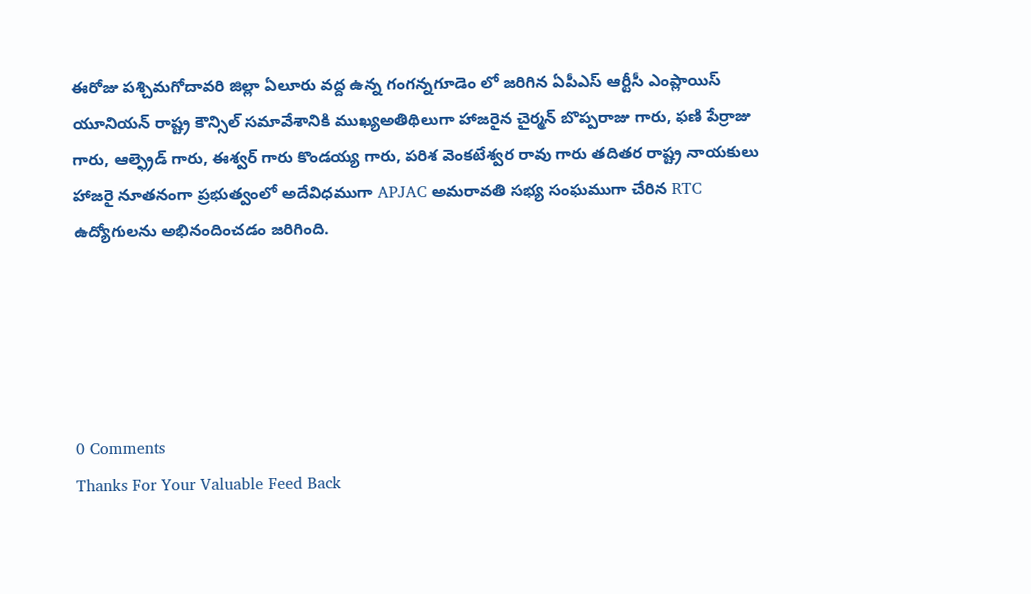ఈరోజు పశ్చిమగోదావరి జిల్లా ఏలూరు వద్ద ఉన్న గంగన్నగూడెం లో జరిగిన ఏపీఎస్ ఆర్టీసీ ఎంప్లాయిస్ యూనియన్ రాష్ట్ర కౌన్సిల్ సమావేశానికి ముఖ్యఅతిథిలుగా హాజరైన చైర్మన్ బొప్పరాజు గారు, ఫణి పేర్రాజు గారు, ఆల్ఫ్రెడ్ గారు, ఈశ్వర్ గారు కొండయ్య గారు, పరిశ వెంకటేశ్వర రావు గారు తదితర రాష్ట్ర నాయకులు హాజరై నూతనంగా ప్రభుత్వంలో అదేవిధముగా APJAC అమరావతి సభ్య సంఘముగా చేరిన RTC ఉద్యోగులను అభినందించడం జరిగింది.





0 Comments
Thanks For Your Valuable Feed Back